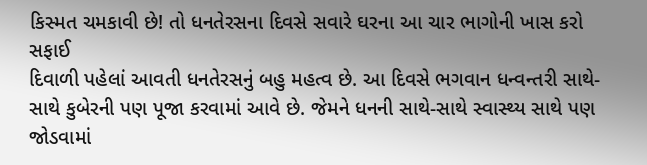કિસ્મત ચમકાવી છે! તો ધનતેરસના દિવસે સવારે ઘરના આ ચાર ભાગોની ખાસ કરો સફાઈ
દિવાળી પહેલાં આવતી ધનતેરસનું બહુ મહત્વ છે. આ દિવસે ભગવાન ધન્વન્તરી સાથે-સાથે કુબેરની પણ પૂજા કરવામાં આવે છે. જેમને ધનની સાથે-સાથે સ્વાસ્થ્ય સાથે પણ જોડવામાં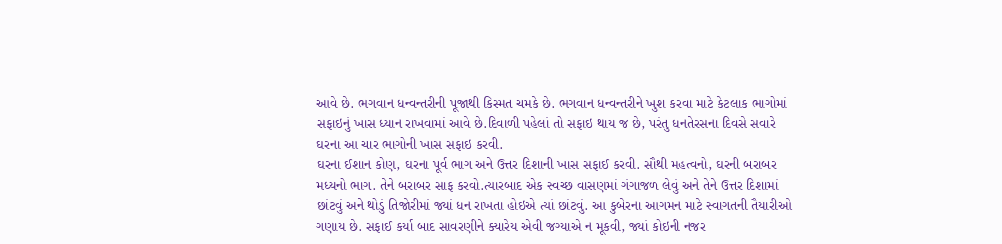આવે છે. ભગવાન ધન્વન્તરીની પૂજાથી કિસ્મત ચમકે છે. ભગવાન ધન્વન્તરીને ખુશ કરવા માટે કેટલાક ભાગોમાં સફાઇનું ખાસ ધ્યાન રાખવામાં આવે છે.દિવાળી પહેલાં તો સફાઇ થાય જ છે, પરંતુ ધનતેરસના દિવસે સવારે ઘરના આ ચાર ભાગોની ખાસ સફાઇ કરવી.
ઘરના ઈશાન કોણ, ઘરના પૂર્વ ભાગ અને ઉત્તર દિશાની ખાસ સફાઈ કરવી. સૌથી મહત્વનો, ઘરની બરાબર મધ્યનો ભાગ. તેને બરાબર સાફ કરવો.ત્યારબાદ એક સ્વચ્છ વાસણમાં ગંગાજળ લેવું અને તેને ઉત્તર દિશામાં છાંટવું અને થોડું તિજોરીમાં જ્યાં ધન રાખતા હોઇએ ત્યાં છાંટવું. આ કુબેરના આગમન માટે સ્વાગતની તૈયારીઓ ગણાય છે. સફાઈ કર્યા બાદ સાવરણીને ક્યારેય એવી જગ્યાએ ન મૂકવી, જ્યાં કોઇની નજર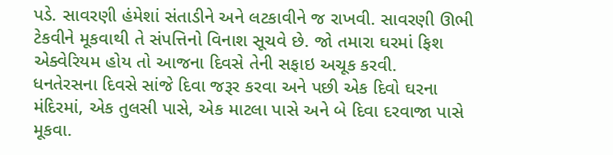પડે. સાવરણી હંમેશાં સંતાડીને અને લટકાવીને જ રાખવી. સાવરણી ઊભી ટેકવીને મૂકવાથી તે સંપત્તિનો વિનાશ સૂચવે છે. જો તમારા ઘરમાં ફિશ એક્વેરિયમ હોય તો આજના દિવસે તેની સફાઇ અચૂક કરવી.
ધનતેરસના દિવસે સાંજે દિવા જરૂર કરવા અને પછી એક દિવો ઘરના મંદિરમાં, એક તુલસી પાસે, એક માટલા પાસે અને બે દિવા દરવાજા પાસે મૂકવા.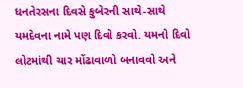ધનતેરસના દિવસે કુબેરની સાથે-સાથે યમદેવના નામે પણ દિવો કરવો. યમનો દિવો લોટમાંથી ચાર મોંઢાવાળો બનાવવો અને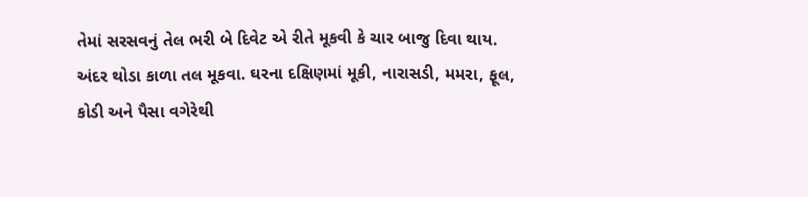તેમાં સરસવનું તેલ ભરી બે દિવેટ એ રીતે મૂકવી કે ચાર બાજુ દિવા થાય. અંદર થોડા કાળા તલ મૂકવા. ઘરના દક્ષિણમાં મૂકી, નારાસડી, મમરા, ફૂલ, કોડી અને પૈસા વગેરેથી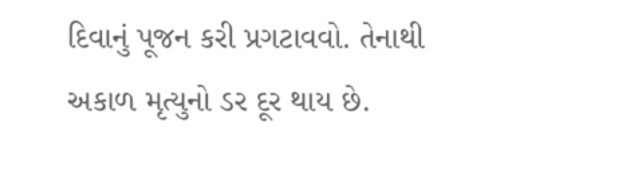દિવાનું પૂજન કરી પ્રગટાવવો. તેનાથી અકાળ મૃત્યુનો ડર દૂર થાય છે.